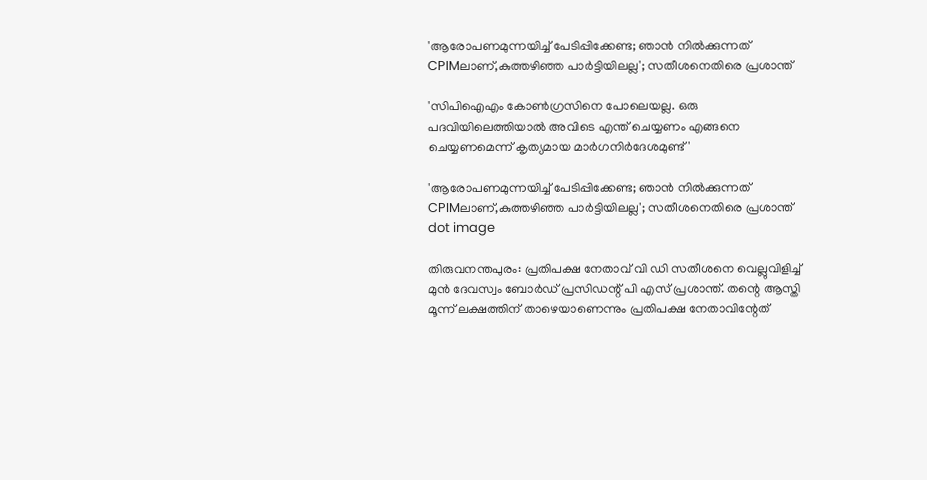'ആരോപണമുന്നയിച്ച് പേടിപ്പിക്കേണ്ട; ഞാൻ നില്‍ക്കുന്നത് CPIMലാണ്,കുത്തഴിഞ്ഞ പാർട്ടിയിലല്ല'; സതീശനെതിരെ പ്രശാന്ത്

'സിപിഐഎം കോണ്‍ഗ്രസിനെ പോലെയല്ല. ഒരു പദവിയിലെത്തിയാല്‍ അവിടെ എന്ത് ചെയ്യണം എങ്ങനെ ചെയ്യണമെന്ന് കൃത്യമായ മാര്‍ഗനിര്‍ദേശമുണ്ട്'

'ആരോപണമുന്നയിച്ച് പേടിപ്പിക്കേണ്ട; ഞാൻ നില്‍ക്കുന്നത് CPIMലാണ്,കുത്തഴിഞ്ഞ പാർട്ടിയിലല്ല'; സതീശനെതിരെ പ്രശാന്ത്
dot image

തിരുവനന്തപുരം: പ്രതിപക്ഷ നേതാവ് വി ഡി സതീശനെ വെല്ലുവിളിച്ച് മുന്‍ ദേവസ്വം ബോര്‍ഡ് പ്രസിഡന്റ് പി എസ് പ്രശാന്ത്. തന്റെ ആസ്തി മൂന്ന് ലക്ഷത്തിന് താഴെയാണെന്നും പ്രതിപക്ഷ നേതാവിന്റേത്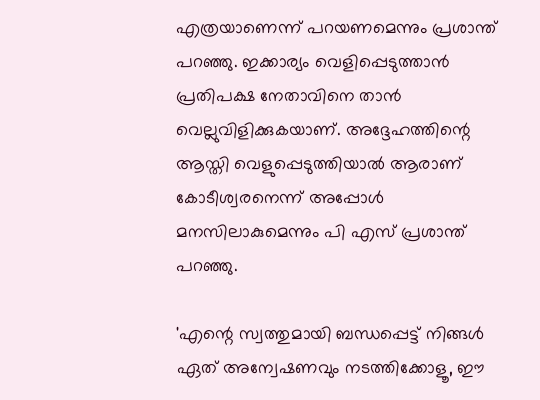എത്രയാണെന്ന് പറയണമെന്നും പ്രശാന്ത് പറഞ്ഞു. ഇക്കാര്യം വെളിപ്പെടുത്താൻ പ്രതിപക്ഷ നേതാവിനെ താൻ വെല്ലുവിളിക്കുകയാണ്. അദ്ദേഹത്തിന്റെ ആസ്തി വെളുപ്പെടുത്തിയാല്‍ ആരാണ് കോടീശ്വരനെന്ന് അപ്പോള്‍ മനസിലാകുമെന്നും പി എസ് പ്രശാന്ത് പറഞ്ഞു.

'എന്റെ സ്വത്തുമായി ബന്ധപ്പെട്ട് നിങ്ങള്‍ ഏത് അന്വേഷണവും നടത്തിക്കോളൂ, ഈ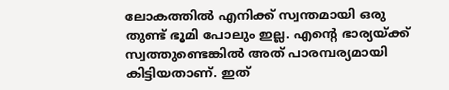ലോകത്തില്‍ എനിക്ക് സ്വന്തമായി ഒരു തുണ്ട് ഭൂമി പോലും ഇല്ല. എന്റെ ഭാര്യയ്ക്ക് സ്വത്തുണ്ടെങ്കില്‍ അത് പാരമ്പര്യമായി കിട്ടിയതാണ്. ഇത്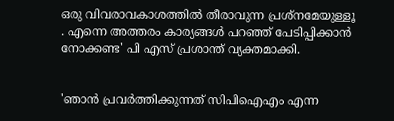ഒരു വിവരാവകാശത്തില്‍ തീരാവുന്ന പ്രശ്‌നമേയുള്ളൂ . എന്നെ അത്തരം കാര്യങ്ങള്‍ പറഞ്ഞ് പേടിപ്പിക്കാന്‍ നോക്കണ്ട' പി എസ് പ്രശാന്ത് വ്യക്തമാക്കി.


'ഞാന്‍ പ്രവര്‍ത്തിക്കുന്നത് സിപിഐഎം എന്ന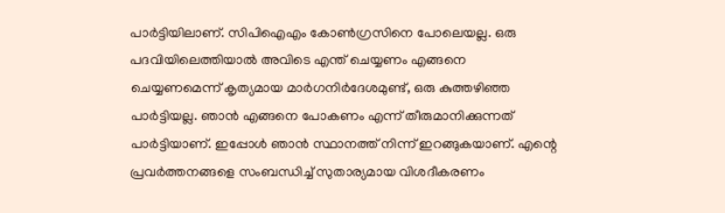പാര്‍ട്ടിയിലാണ്. സിപിഐഎം കോണ്‍ഗ്രസിനെ പോലെയല്ല. ഒരു പദവിയിലെത്തിയാല്‍ അവിടെ എന്ത് ചെയ്യണം എങ്ങനെ ചെയ്യണമെന്ന് കൃത്യമായ മാര്‍ഗനിര്‍ദേശമുണ്ട്, ഒരു കുത്തഴിഞ്ഞ പാര്‍ട്ടിയല്ല. ഞാന്‍ എങ്ങനെ പോകണം എന്ന് തീരുമാനിക്കുന്നത് പാര്‍ട്ടിയാണ്. ഇപ്പോള്‍ ഞാന്‍ സ്ഥാനത്ത് നിന്ന് ഇറങ്ങുകയാണ്. എന്റെ പ്രവര്‍ത്തനങ്ങളെ സംബന്ധിച്ച് സുതാര്യമായ വിശദീകരണം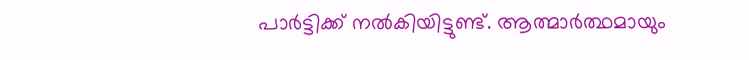പാര്‍ട്ടിക്ക് നല്‍കിയിട്ടുണ്ട്. ആത്മാര്‍ത്ഥമായും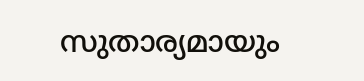സുതാര്യമായും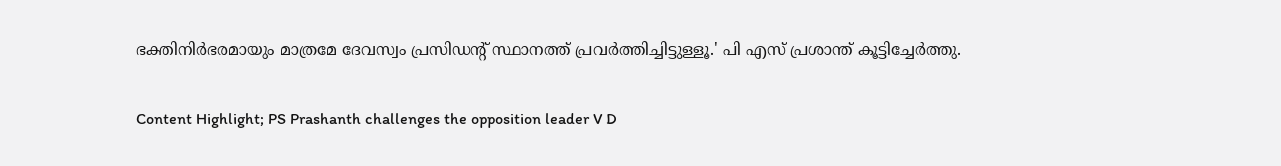ഭക്തിനിര്‍ഭരമായും മാത്രമേ ദേവസ്വം പ്രസിഡന്റ് സ്ഥാനത്ത് പ്രവര്‍ത്തിച്ചിട്ടുള്ളൂ.' പി എസ് പ്രശാന്ത് കൂട്ടിച്ചേര്‍ത്തു.

Content Highlight; PS Prashanth challenges the opposition leader V D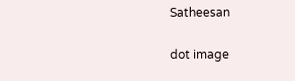Satheesan

dot image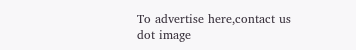To advertise here,contact us
dot image